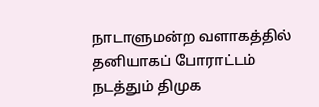நாடாளுமன்ற வளாகத்தில் தனியாகப் போராட்டம் நடத்தும் திமுக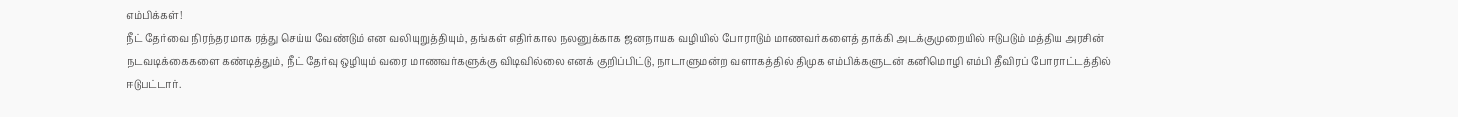எம்பிக்கள்!
நீட் தேர்வை நிரந்தரமாக ரத்து செய்ய வேண்டும் என வலியுறுத்தியும், தங்கள் எதிர்கால நலனுக்காக ஜனநாயக வழியில் போராடும் மாணவர்களைத் தாக்கி அடக்குமுறையில் ஈடுபடும் மத்திய அரசின் நடவடிக்கைகளை கண்டித்தும், நீட் தேர்வு ஒழியும் வரை மாணவர்களுக்கு விடிவில்லை எனக் குறிப்பிட்டு, நாடாளுமன்ற வளாகத்தில் திமுக எம்பிக்களுடன் கனிமொழி எம்பி தீவிரப் போராட்டத்தில் ஈடுபட்டார்.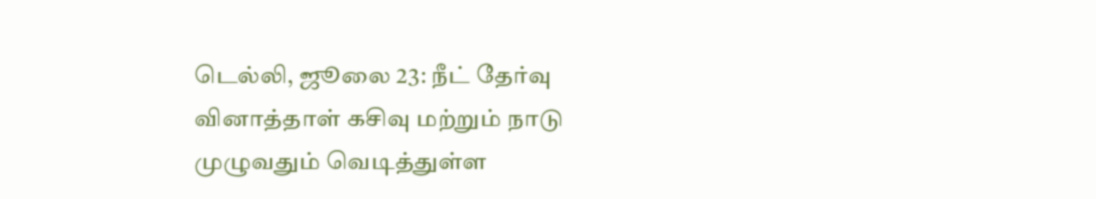டெல்லி, ஜூலை 23: நீட் தேர்வு வினாத்தாள் கசிவு மற்றும் நாடு முழுவதும் வெடித்துள்ள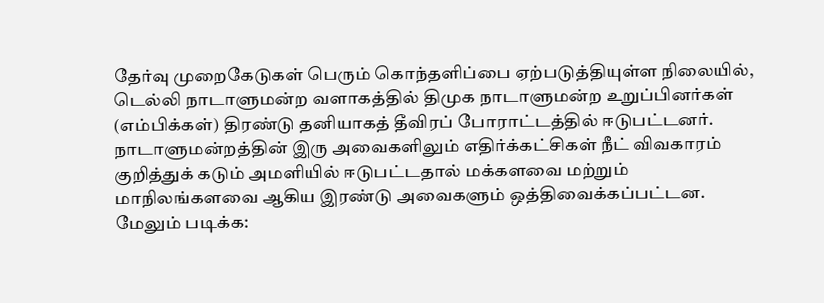தேர்வு முறைகேடுகள் பெரும் கொந்தளிப்பை ஏற்படுத்தியுள்ள நிலையில், டெல்லி நாடாளுமன்ற வளாகத்தில் திமுக நாடாளுமன்ற உறுப்பினர்கள் (எம்பிக்கள்) திரண்டு தனியாகத் தீவிரப் போராட்டத்தில் ஈடுபட்டனர். நாடாளுமன்றத்தின் இரு அவைகளிலும் எதிர்க்கட்சிகள் நீட் விவகாரம் குறித்துக் கடும் அமளியில் ஈடுபட்டதால் மக்களவை மற்றும் மாநிலங்களவை ஆகிய இரண்டு அவைகளும் ஒத்திவைக்கப்பட்டன.
மேலும் படிக்க: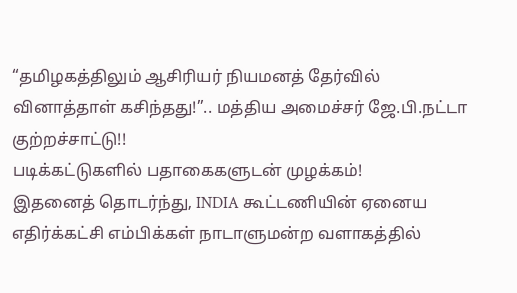“தமிழகத்திலும் ஆசிரியர் நியமனத் தேர்வில் வினாத்தாள் கசிந்தது!”.. மத்திய அமைச்சர் ஜே.பி.நட்டா குற்றச்சாட்டு!!
படிக்கட்டுகளில் பதாகைகளுடன் முழக்கம்!
இதனைத் தொடர்ந்து, INDIA கூட்டணியின் ஏனைய எதிர்க்கட்சி எம்பிக்கள் நாடாளுமன்ற வளாகத்தில்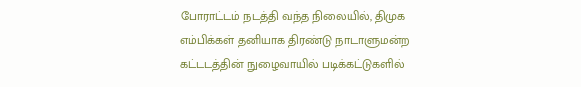போராட்டம் நடத்தி வந்த நிலையில், திமுக எம்பிக்கள் தனியாக திரண்டு நாடாளுமன்ற கட்டடத்தின் நுழைவாயில் படிக்கட்டுகளில்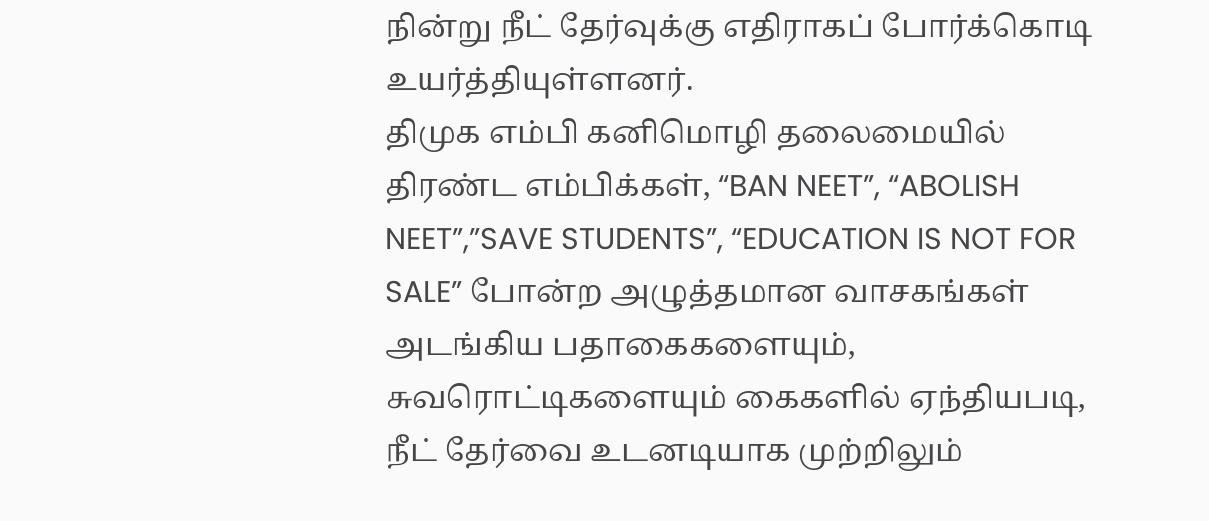நின்று நீட் தேர்வுக்கு எதிராகப் போர்க்கொடி உயர்த்தியுள்ளனர்.
திமுக எம்பி கனிமொழி தலைமையில் திரண்ட எம்பிக்கள், “BAN NEET”, “ABOLISH NEET”,”SAVE STUDENTS”, “EDUCATION IS NOT FOR SALE” போன்ற அழுத்தமான வாசகங்கள் அடங்கிய பதாகைகளையும், சுவரொட்டிகளையும் கைகளில் ஏந்தியபடி, நீட் தேர்வை உடனடியாக முற்றிலும்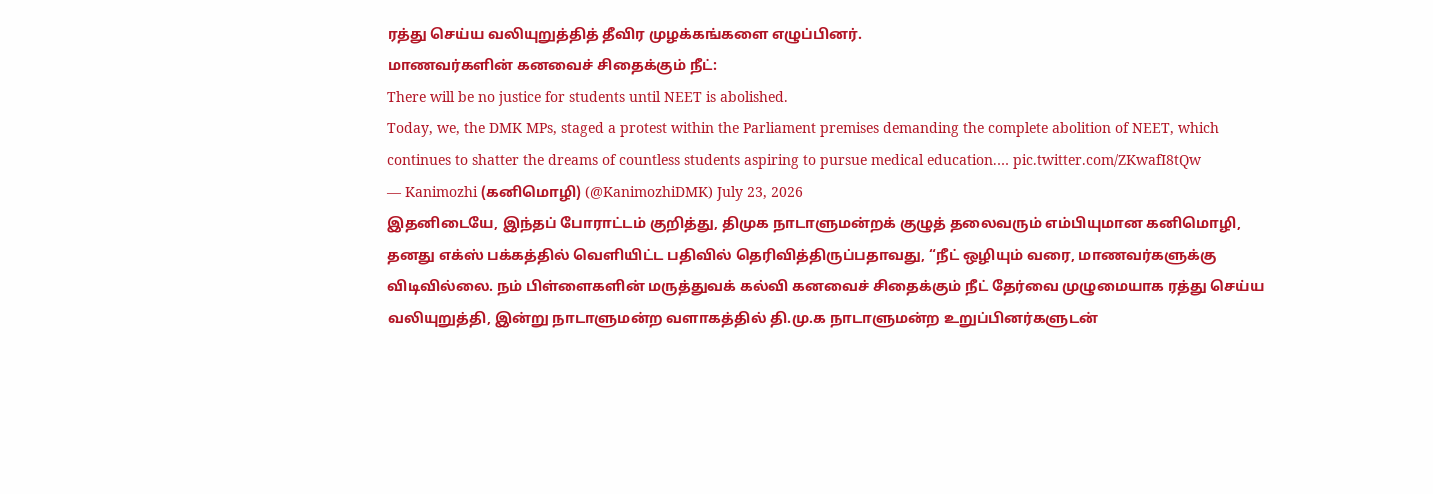ரத்து செய்ய வலியுறுத்தித் தீவிர முழக்கங்களை எழுப்பினர்.
மாணவர்களின் கனவைச் சிதைக்கும் நீட்:
There will be no justice for students until NEET is abolished.
Today, we, the DMK MPs, staged a protest within the Parliament premises demanding the complete abolition of NEET, which continues to shatter the dreams of countless students aspiring to pursue medical education.… pic.twitter.com/ZKwafI8tQw
— Kanimozhi (கனிமொழி) (@KanimozhiDMK) July 23, 2026
இதனிடையே, இந்தப் போராட்டம் குறித்து, திமுக நாடாளுமன்றக் குழுத் தலைவரும் எம்பியுமான கனிமொழி, தனது எக்ஸ் பக்கத்தில் வெளியிட்ட பதிவில் தெரிவித்திருப்பதாவது, “நீட் ஒழியும் வரை, மாணவர்களுக்கு விடிவில்லை. நம் பிள்ளைகளின் மருத்துவக் கல்வி கனவைச் சிதைக்கும் நீட் தேர்வை முழுமையாக ரத்து செய்ய வலியுறுத்தி, இன்று நாடாளுமன்ற வளாகத்தில் தி.மு.க நாடாளுமன்ற உறுப்பினர்களுடன்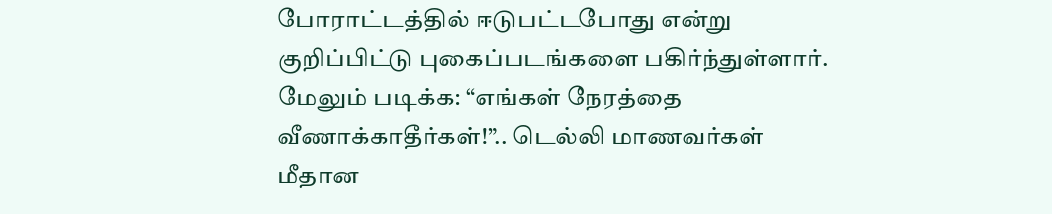போராட்டத்தில் ஈடுபட்டபோது என்று குறிப்பிட்டு புகைப்படங்களை பகிர்ந்துள்ளார்.
மேலும் படிக்க: “எங்கள் நேரத்தை வீணாக்காதீர்கள்!”.. டெல்லி மாணவர்கள் மீதான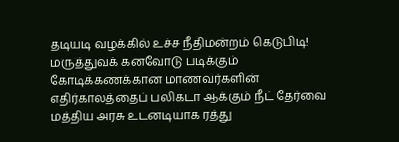தடியடி வழக்கில் உச்ச நீதிமன்றம் கெடுபிடி!
மருத்துவக் கனவோடு படிக்கும் கோடிக்கணக்கான மாணவர்களின் எதிர்காலத்தைப் பலிகடா ஆக்கும் நீட் தேர்வை மத்திய அரசு உடனடியாக ரத்து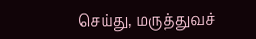செய்து, மருத்துவச்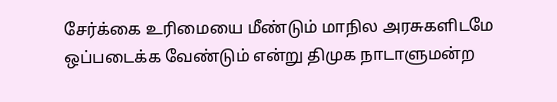சேர்க்கை உரிமையை மீண்டும் மாநில அரசுகளிடமே ஒப்படைக்க வேண்டும் என்று திமுக நாடாளுமன்ற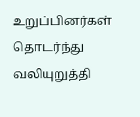உறுப்பினர்கள் தொடர்ந்து வலியுறுத்தி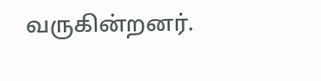வருகின்றனர்.